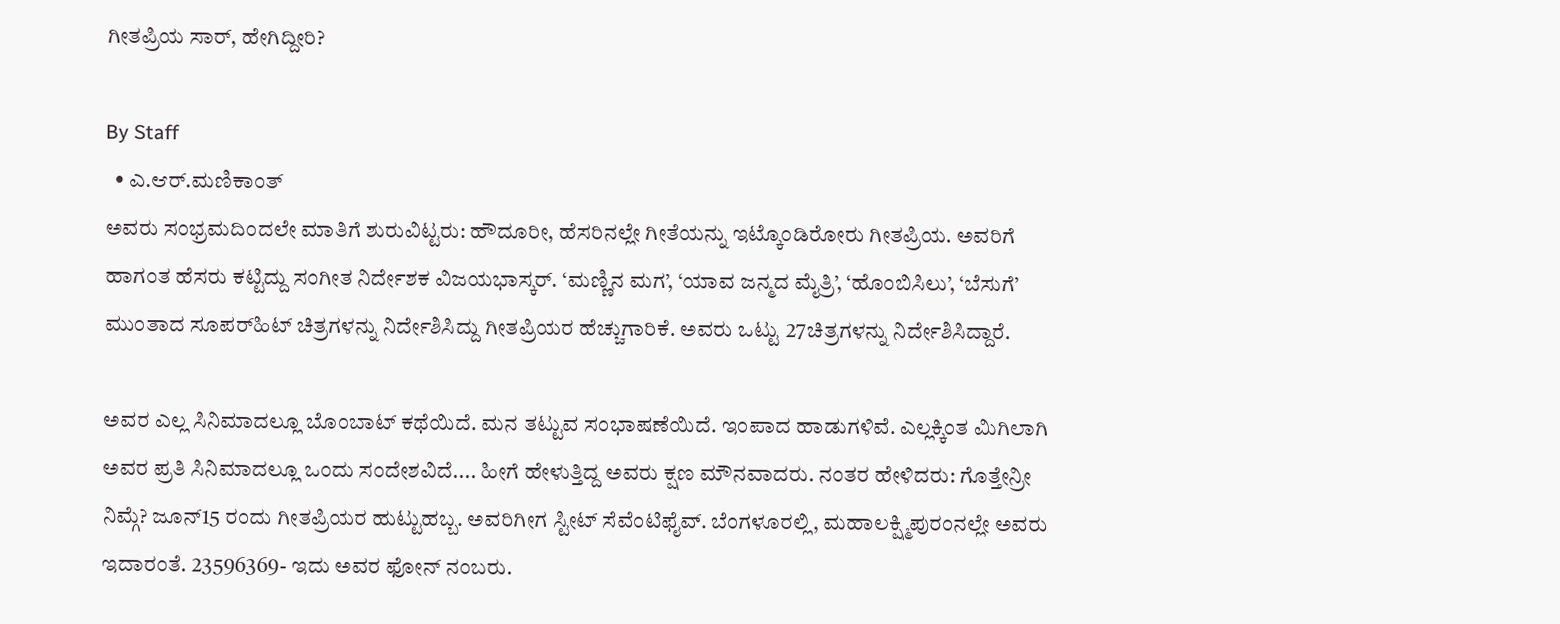ಗೀತಪ್ರಿಯ ಸಾರ್‌, ಹೇಗಿದ್ದೀರಿ?

By Staff
  • ಎ.ಆರ್‌.ಮಣಿಕಾಂತ್‌
ಅವರು ಸಂಭ್ರಮದಿಂದಲೇ ಮಾತಿಗೆ ಶುರುವಿಟ್ಟರು: ಹೌದೂರೀ, ಹೆಸರಿನಲ್ಲೇ ಗೀತೆಯನ್ನು ಇಟ್ಕೊಂಡಿರೋರು ಗೀತಪ್ರಿಯ. ಅವರಿಗೆ ಹಾಗಂತ ಹೆಸರು ಕಟ್ಟಿದ್ದು ಸಂಗೀತ ನಿರ್ದೇಶಕ ವಿಜಯಭಾಸ್ಕರ್‌. ‘ಮಣ್ಣಿನ ಮಗ’, ‘ಯಾವ ಜನ್ಮದ ಮೈತ್ರಿ’, ‘ಹೊಂಬಿಸಿಲು’, ‘ಬೆಸುಗೆ’ ಮುಂತಾದ ಸೂಪರ್‌ಹಿಟ್‌ ಚಿತ್ರಗಳನ್ನು ನಿರ್ದೇಶಿಸಿದ್ದು ಗೀತಪ್ರಿಯರ ಹೆಚ್ಚುಗಾರಿಕೆ. ಅವರು ಒಟ್ಟು 27ಚಿತ್ರಗಳನ್ನು ನಿರ್ದೇಶಿಸಿದ್ದಾರೆ.

ಅವರ ಎಲ್ಲ ಸಿನಿಮಾದಲ್ಲೂ ಬೊಂಬಾಟ್‌ ಕಥೆಯಿದೆ. ಮನ ತಟ್ಟುವ ಸಂಭಾಷಣೆಯಿದೆ. ಇಂಪಾದ ಹಾಡುಗಳಿವೆ. ಎಲ್ಲಕ್ಕಿಂತ ಮಿಗಿಲಾಗಿ ಅವರ ಪ್ರತಿ ಸಿನಿಮಾದಲ್ಲೂ ಒಂದು ಸಂದೇಶವಿದೆ.... ಹೀಗೆ ಹೇಳುತ್ತಿದ್ದ ಅವರು ಕ್ಷಣ ಮೌನವಾದರು. ನಂತರ ಹೇಳಿದರು: ಗೊತ್ತೇನ್ರೀ ನಿಮ್ಗೆ? ಜೂನ್‌15 ರಂದು ಗೀತಪ್ರಿಯರ ಹುಟ್ಟುಹಬ್ಬ. ಅವರಿಗೀಗ ಸ್ಟೀಟ್‌ ಸೆವೆಂಟಿಫೈವ್‌. ಬೆಂಗಳೂರಲ್ಲಿ, ಮಹಾಲಕ್ಷ್ಮಿಪುರಂನಲ್ಲೇ ಅವರು ಇದಾರಂತೆ. 23596369- ಇದು ಅವರ ಫೋನ್‌ ನಂಬರು.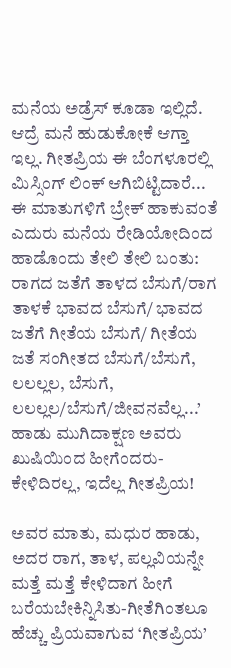ಮನೆಯ ಅಡ್ರೆಸ್‌ ಕೂಡಾ ಇಲ್ಲಿದೆ. ಆದ್ರೆ ಮನೆ ಹುಡುಕೋಕೆ ಆಗ್ತಾ ಇಲ್ಲ. ಗೀತಪ್ರಿಯ ಈ ಬೆಂಗಳೂರಲ್ಲಿ ಮಿಸ್ಸಿಂಗ್‌ ಲಿಂಕ್‌ ಆಗಿಬಿಟ್ಟಿದಾರೆ... ಈ ಮಾತುಗಳಿಗೆ ಬ್ರೇಕ್‌ ಹಾಕುವಂತೆ ಎದುರು ಮನೆಯ ರೇಡಿಯೋದಿಂದ ಹಾಡೊಂದು ತೇಲಿ ತೇಲಿ ಬಂತು: ರಾಗದ ಜತೆಗೆ ತಾಳದ ಬೆಸುಗೆ/ರಾಗ ತಾಳಕೆ ಭಾವದ ಬೆಸುಗೆ/ ಭಾವದ ಜತೆಗೆ ಗೀತೆಯ ಬೆಸುಗೆ/ ಗೀತೆಯ ಜತೆ ಸಂಗೀತದ ಬೆಸುಗೆ/ಬೆಸುಗೆ, ಲಲಲ್ಲಲ, ಬೆಸುಗೆ, ಲಲಲ್ಲಲ/ಬೆಸುಗೆ/ಜೀವನವೆಲ್ಲ...’ ಹಾಡು ಮುಗಿದಾಕ್ಷಣ ಅವರು ಖುಷಿಯಿಂದ ಹೀಗೆಂದರು- ಕೇಳಿದಿರಲ್ಲ, ಇದೆಲ್ಲ ಗೀತಪ್ರಿಯ!

ಅವರ ಮಾತು, ಮಧುರ ಹಾಡು, ಅದರ ರಾಗ, ತಾಳ, ಪಲ್ಲವಿಯನ್ನೇ ಮತ್ತೆ ಮತ್ತೆ ಕೇಳಿದಾಗ ಹೀಗೆ ಬರೆಯಬೇಕಿನ್ನಿಸಿತು-ಗೀತೆಗಿಂತಲೂ ಹೆಚ್ಚು ಪ್ರಿಯವಾಗುವ ‘ಗೀತಪ್ರಿಯ’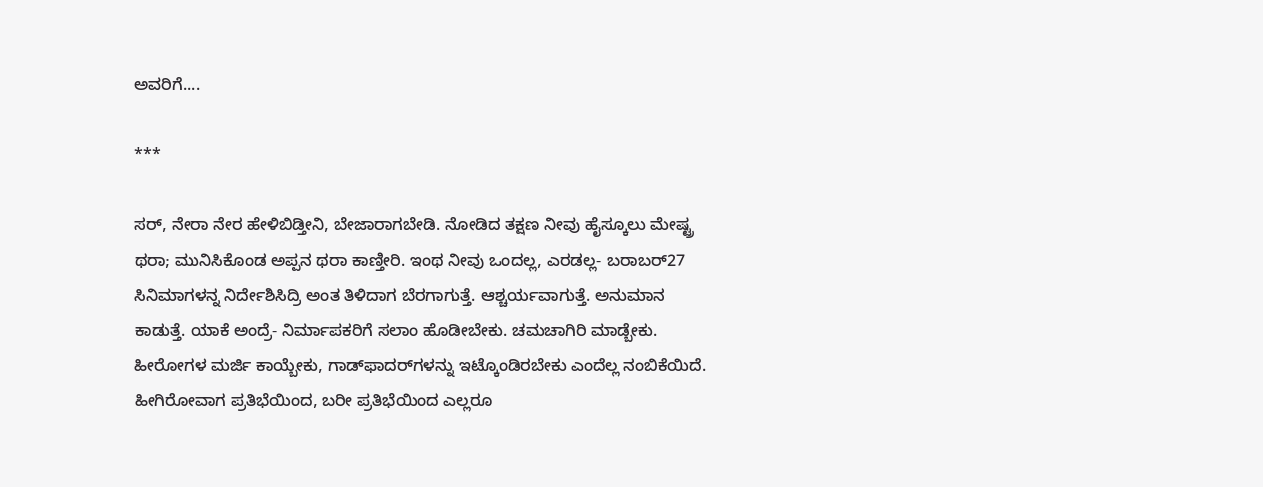ಅವರಿಗೆ....

***

ಸರ್‌, ನೇರಾ ನೇರ ಹೇಳಿಬಿಡ್ತೀನಿ, ಬೇಜಾರಾಗಬೇಡಿ. ನೋಡಿದ ತಕ್ಷಣ ನೀವು ಹೈಸ್ಕೂಲು ಮೇಷ್ಟ್ರ ಥರಾ; ಮುನಿಸಿಕೊಂಡ ಅಪ್ಪನ ಥರಾ ಕಾಣ್ತೀರಿ. ಇಂಥ ನೀವು ಒಂದಲ್ಲ, ಎರಡಲ್ಲ- ಬರಾಬರ್‌27 ಸಿನಿಮಾಗಳನ್ನ ನಿರ್ದೇಶಿಸಿದ್ರಿ ಅಂತ ತಿಳಿದಾಗ ಬೆರಗಾಗುತ್ತೆ. ಆಶ್ಚರ್ಯವಾಗುತ್ತೆ. ಅನುಮಾನ ಕಾಡುತ್ತೆ. ಯಾಕೆ ಅಂದ್ರೆ- ನಿರ್ಮಾಪಕರಿಗೆ ಸಲಾಂ ಹೊಡೀಬೇಕು. ಚಮಚಾಗಿರಿ ಮಾಡ್ಬೇಕು. ಹೀರೋಗಳ ಮರ್ಜಿ ಕಾಯ್ಬೇಕು, ಗಾಡ್‌ಫಾದರ್‌ಗಳನ್ನು ಇಟ್ಕೊಂಡಿರಬೇಕು ಎಂದೆಲ್ಲ ನಂಬಿಕೆಯಿದೆ. ಹೀಗಿರೋವಾಗ ಪ್ರತಿಭೆಯಿಂದ, ಬರೀ ಪ್ರತಿಭೆಯಿಂದ ಎಲ್ಲರೂ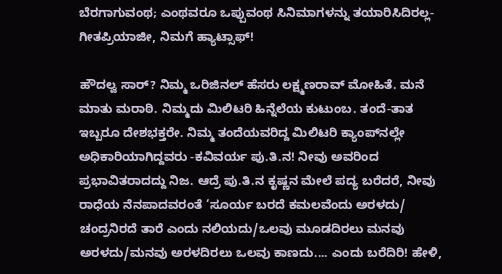ಬೆರಗಾಗುವಂಥ; ಎಂಥವರೂ ಒಪ್ಪುವಂಥ ಸಿನಿಮಾಗಳನ್ನು ತಯಾರಿಸಿದಿರಲ್ಲ- ಗೀತಪ್ರಿಯಾಜೀ, ನಿಮಗೆ ಹ್ಯಾಟ್ಸಾಫ್‌!

ಹೌದಲ್ವ ಸಾರ್‌? ನಿಮ್ಮ ಒರಿಜಿನಲ್‌ ಹೆಸರು ಲಕ್ಷ್ಮಣರಾವ್‌ ಮೋಹಿತೆ. ಮನೆ ಮಾತು ಮರಾಠಿ. ನಿಮ್ಮದು ಮಿಲಿಟರಿ ಹಿನ್ನೆಲೆಯ ಕುಟುಂಬ. ತಂದೆ-ತಾತ ಇಬ್ಬರೂ ದೇಶಭಕ್ತರೇ. ನಿಮ್ಮ ತಂದೆಯವರಿದ್ದ ಮಿಲಿಟರಿ ಕ್ಯಾಂಪ್‌ನಲ್ಲೇ ಅಧಿಕಾರಿಯಾಗಿದ್ದವರು -ಕವಿವರ್ಯ ಪು.ತಿ.ನ! ನೀವು ಅವರಿಂದ ಪ್ರಭಾವಿತರಾದದ್ದು ನಿಜ. ಆದ್ರೆ ಪು.ತಿ.ನ ಕೃಷ್ಣನ ಮೇಲೆ ಪದ್ಯ ಬರೆದರೆ, ನೀವು ರಾಧೆಯ ನೆನಪಾದವರಂತೆ ‘ಸೂರ್ಯ ಬರದೆ ಕಮಲವೆಂದು ಅರಳದು/ ಚಂದ್ರನಿರದೆ ತಾರೆ ಎಂದು ನಲಿಯದು/ಒಲವು ಮೂಡದಿರಲು ಮನವು ಅರಳದು/ಮನವು ಅರಳದಿರಲು ಒಲವು ಕಾಣದು.... ಎಂದು ಬರೆದಿರಿ! ಹೇಳಿ,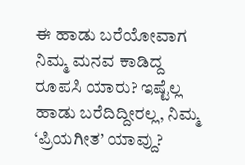ಈ ಹಾಡು ಬರೆಯೋವಾಗ ನಿಮ್ಮ ಮನವ ಕಾಡಿದ್ದ ರೂಪಸಿ ಯಾರು? ಇಷ್ಟೆಲ್ಲ ಹಾಡು ಬರೆದಿದ್ದೀರಲ್ಲ, ನಿಮ್ಮ ‘ಪ್ರಿಯಗೀತ’ ಯಾವ್ದು?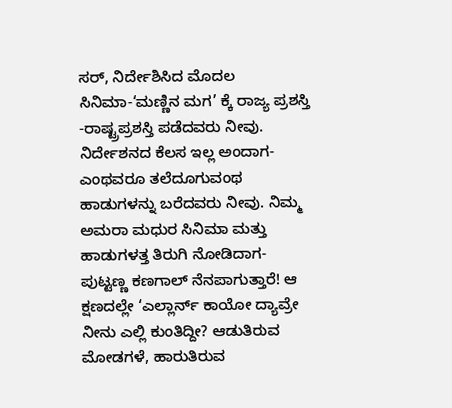ಸರ್‌, ನಿರ್ದೇಶಿಸಿದ ಮೊದಲ ಸಿನಿಮಾ-‘ಮಣ್ಣಿನ ಮಗ’ ಕ್ಕೆ ರಾಜ್ಯ ಪ್ರಶಸ್ತಿ -ರಾಷ್ಟ್ರಪ್ರಶಸ್ತಿ ಪಡೆದವರು ನೀವು. ನಿರ್ದೇಶನದ ಕೆಲಸ ಇಲ್ಲ ಅಂದಾಗ- ಎಂಥವರೂ ತಲೆದೂಗುವಂಥ ಹಾಡುಗಳನ್ನು ಬರೆದವರು ನೀವು. ನಿಮ್ಮ ಅಮರಾ ಮಧುರ ಸಿನಿಮಾ ಮತ್ತು ಹಾಡುಗಳತ್ತ ತಿರುಗಿ ನೋಡಿದಾಗ- ಪುಟ್ಟಣ್ಣ ಕಣಗಾಲ್‌ ನೆನಪಾಗುತ್ತಾರೆ! ಆ ಕ್ಷಣದಲ್ಲೇ ‘ಎಲ್ಲಾರ್ನ್‌ ಕಾಯೋ ದ್ಯಾವ್ರೇ ನೀನು ಎಲ್ಲಿ ಕುಂತಿದ್ದೀ? ಆಡುತಿರುವ ಮೋಡಗಳೆ, ಹಾರುತಿರುವ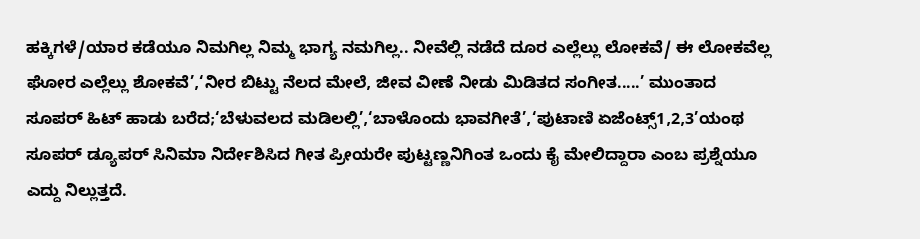ಹಕ್ಕಿಗಳೆ/ಯಾರ ಕಡೆಯೂ ನಿಮಗಿಲ್ಲ ನಿಮ್ಮ ಭಾಗ್ಯ ನಮಗಿಲ್ಲ.. ನೀವೆಲ್ಲಿ ನಡೆದೆ ದೂರ ಎಲ್ಲೆಲ್ಲು ಲೋಕವೆ/ ಈ ಲೋಕವೆಲ್ಲ ಘೋರ ಎಲ್ಲೆಲ್ಲು ಶೋಕವೆ’,‘ನೀರ ಬಿಟ್ಟು ನೆಲದ ಮೇಲೆ, ಜೀವ ವೀಣೆ ನೀಡು ಮಿಡಿತದ ಸಂಗೀತ.....’ ಮುಂತಾದ ಸೂಪರ್‌ ಹಿಟ್‌ ಹಾಡು ಬರೆದ;‘ಬೆಳುವಲದ ಮಡಿಲಲ್ಲಿ’,‘ಬಾಳೊಂದು ಭಾವಗೀತೆ’,‘ಪುಟಾಣಿ ಏಜೆಂಟ್ಸ್‌1,2,3’ಯಂಥ ಸೂಪರ್‌ ಡ್ಯೂಪರ್‌ ಸಿನಿಮಾ ನಿರ್ದೇಶಿಸಿದ ಗೀತ ಪ್ರೀಯರೇ ಪುಟ್ಟಣ್ಣನಿಗಿಂತ ಒಂದು ಕೈ ಮೇಲಿದ್ದಾರಾ ಎಂಬ ಪ್ರಶ್ನೆಯೂ ಎದ್ದು ನಿಲ್ಲುತ್ತದೆ.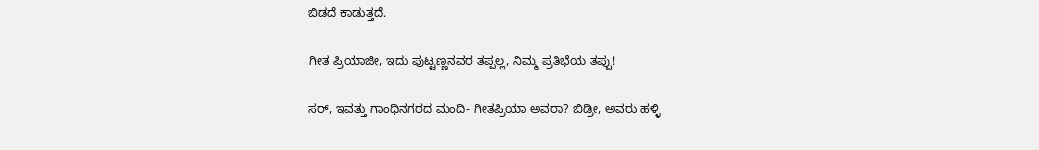ಬಿಡದೆ ಕಾಡುತ್ತದೆ.

ಗೀತ ಪ್ರಿಯಾಜೀ, ಇದು ಪುಟ್ಟಣ್ಣನವರ ತಪ್ಪಲ್ಲ, ನಿಮ್ಮ ಪ್ರತಿಭೆಯ ತಪ್ಪು!

ಸರ್‌, ಇವತ್ತು ಗಾಂಧಿನಗರದ ಮಂದಿ- ಗೀತಪ್ರಿಯಾ ಅವರಾ? ಬಿಡ್ರೀ, ಅವರು ಹಳ್ಳಿ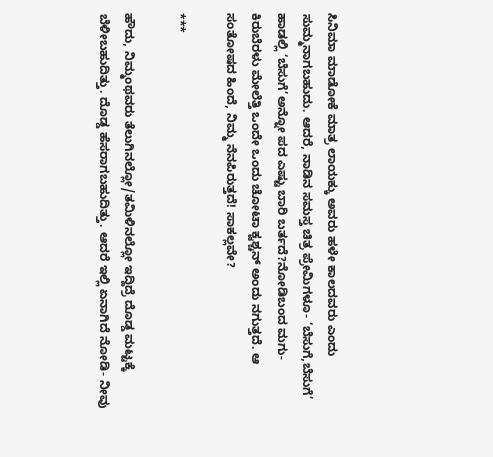ಸಿನಿಮಾ ಮಾಡೋಕೆ ಮಾತ್ರ ಲಾಯಕ್ಕು ಅವರು ಹಳೇ ಕಾಲದವರು ಎಂದು ಸುಮ್ಮನಾಗಬಹುದು. ಆದರೆ, ನಾಡಿನ ಸಮಸ್ತ ಚಿತ್ರ ಪ್ರೇಮಿಗಳೂ- ‘ಬೆಸುಗೆ,ಬೆಸುಗೆ’ ಹಾಡಲ್ಲಿ ‘ಬೆಸುಗೆ’ಅನ್ನೋ ಪದ ಎಷ್ಟು ಬಾರಿ ಬರ್ತದೆ?ನೋಡಿಬಂದ ಮಗು-ಕಿರುಬೆರಳು ಮೇಲೆತ್ತಿ ಒಂದೇ ಒಂದು ಚೋಟಾ ಕ್ವಶ್ಚನ್‌ ಅಂದು ನಗುತ್ತದೆ. ಆ ಸಂತೋಷದ ಹಿಂದೆ, ನಿಮ್ಮ ನೆನಪಿರುತ್ತದೆ! ಸಾಕಲ್ಲವೇ?

***

ಹೌದು, ನಿಮ್ಮಂಥವರು ತೆಲುಗಿನಲ್ಲೋ/ತಮಿಳಿನಲ್ಲೋ ಇದ್ದಿದ್ರೆ ದೊಡ್ಡ ಮಟ್ಟಕ್ಕೆ ಬೆಳೀಬಹುದಿತ್ತು. ದೊಡ್ಡ ಹೆಸರಾಗಬಹುದಿತ್ತು. ಆದರೆ ಇಲ್ಲಿ ಏನಾಗಿದೆ ನೋಡಿ- ನೀವು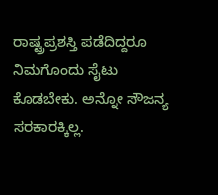ರಾಷ್ಟ್ರಪ್ರಶಸ್ತಿ ಪಡೆದಿದ್ದರೂ ನಿಮಗೊಂದು ಸೈಟು ಕೊಡಬೇಕು. ಅನ್ನೋ ಸೌಜನ್ಯ ಸರಕಾರಕ್ಕಿಲ್ಲ.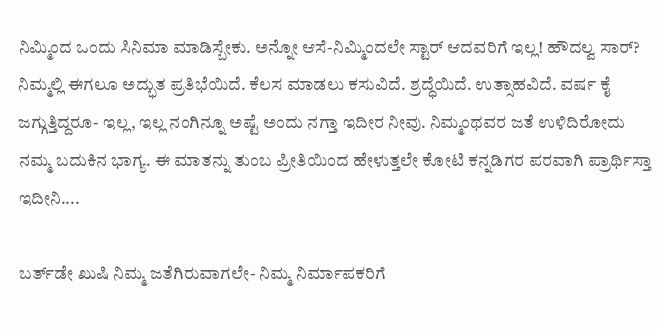ನಿಮ್ಮಿಂದ ಒಂದು ಸಿನಿಮಾ ಮಾಡಿಸ್ಬೇಕು. ಅನ್ನೋ ಆಸೆ-ನಿಮ್ಮಿಂದಲೇ ಸ್ಟಾರ್‌ ಆದವರಿಗೆ ಇಲ್ಲ! ಹೌದಲ್ವ ಸಾರ್‌? ನಿಮ್ಮಲ್ಲಿ ಈಗಲೂ ಅದ್ಭುತ ಪ್ರತಿಭೆಯಿದೆ. ಕೆಲಸ ಮಾಡಲು ಕಸುವಿದೆ. ಶ್ರದ್ಧೆಯಿದೆ. ಉತ್ಸಾಹವಿದೆ. ವರ್ಷ ಕೈ ಜಗ್ಗುತ್ತಿದ್ದರೂ- ಇಲ್ಲ, ಇಲ್ಲ ನಂಗಿನ್ನೂ ಅಷ್ಟೆ ಅಂದು ನಗ್ತಾ ಇದೀರ ನೀವು. ನಿಮ್ಮಂಥವರ ಜತೆ ಉಳಿದಿರೋದು ನಮ್ಮ ಬದುಕಿನ ಭಾಗ್ಯ. ಈ ಮಾತನ್ನು ತುಂಬ ಪ್ರೀತಿಯಿಂದ ಹೇಳುತ್ತಲೇ ಕೋಟಿ ಕನ್ನಡಿಗರ ಪರವಾಗಿ ಪ್ರಾರ್ಥಿಸ್ತಾ ಇದೀನಿ....

ಬರ್ತ್‌ಡೇ ಖುಷಿ ನಿಮ್ಮ ಜತೆಗಿರುವಾಗಲೇ- ನಿಮ್ಮ ನಿರ್ಮಾಪಕರಿಗೆ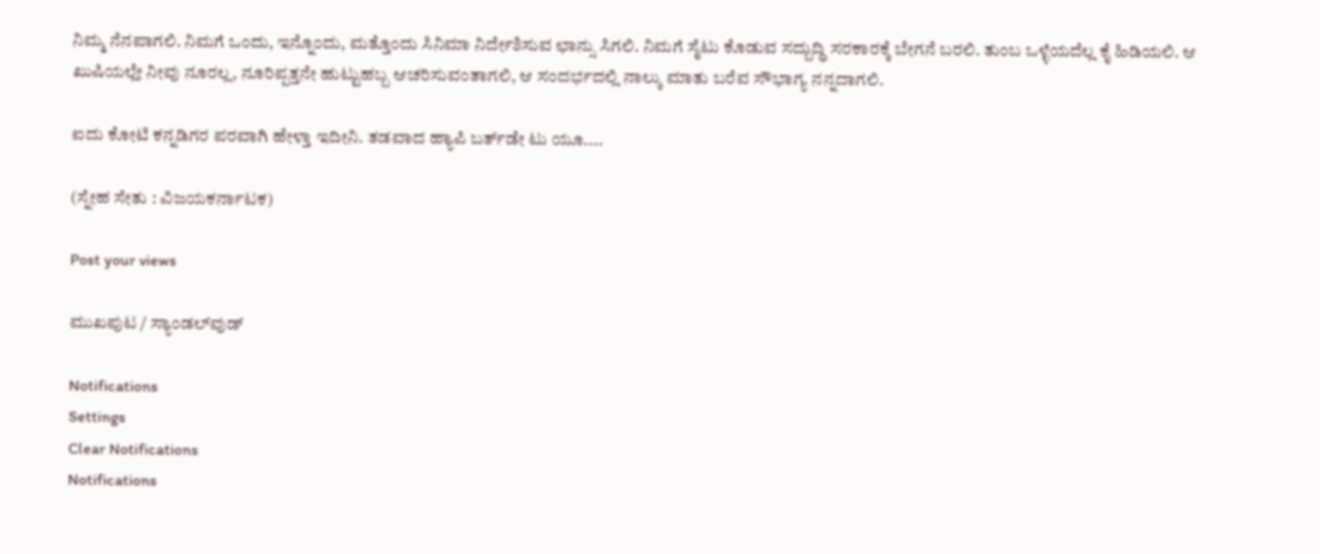ನಿಮ್ಮ ನೆನಪಾಗಲಿ. ನಿಮಗೆ ಒಂದು, ಇನ್ನೊಂದು, ಮತ್ತೊಂದು ಸಿನಿಮಾ ನಿರ್ದೇಶಿಸುವ ಛಾನ್ಸು ಸಿಗಲಿ. ನಿಮಗೆ ಸೈಟು ಕೊಡುವ ಸದ್ಬುದ್ಧಿ ಸರಕಾರಕ್ಕೆ ಬೇಗನೆ ಬರಲಿ. ತುಂಬ ಒಳ್ಳೆಯದೆಲ್ಲ ಕೈ ಹಿಡಿಯಲಿ. ಆ ಖುಷಿಯಲ್ಲೇ ನೀವು ನೂರಲ್ಲ, ನೂರಿಪ್ಪತ್ತನೇ ಹುಟ್ಟುಹಬ್ಬ ಆಚರಿಸುವಂತಾಗಲಿ, ಆ ಸಂದರ್ಭದಲ್ಲಿ ನಾಲ್ಕು ಮಾತು ಬರೆವ ಸೌಭಾಗ್ಯ ನನ್ನದಾಗಲಿ.

ಐದು ಕೋಟಿ ಕನ್ನಡಿಗರ ಪರವಾಗಿ ಹೇಳ್ತಾ ಇದೀನಿ. ತಡವಾದ ಹ್ಯಾಪಿ ಬರ್ತ್‌ಡೇ ಟು ಯೂ....

(ಸ್ನೇಹ ಸೇತು : ವಿಜಯಕರ್ನಾಟಕ)

Post your views

ಮುಖಪುಟ / ಸ್ಯಾಂಡಲ್‌ವುಡ್‌

Notifications
Settings
Clear Notifications
Notifications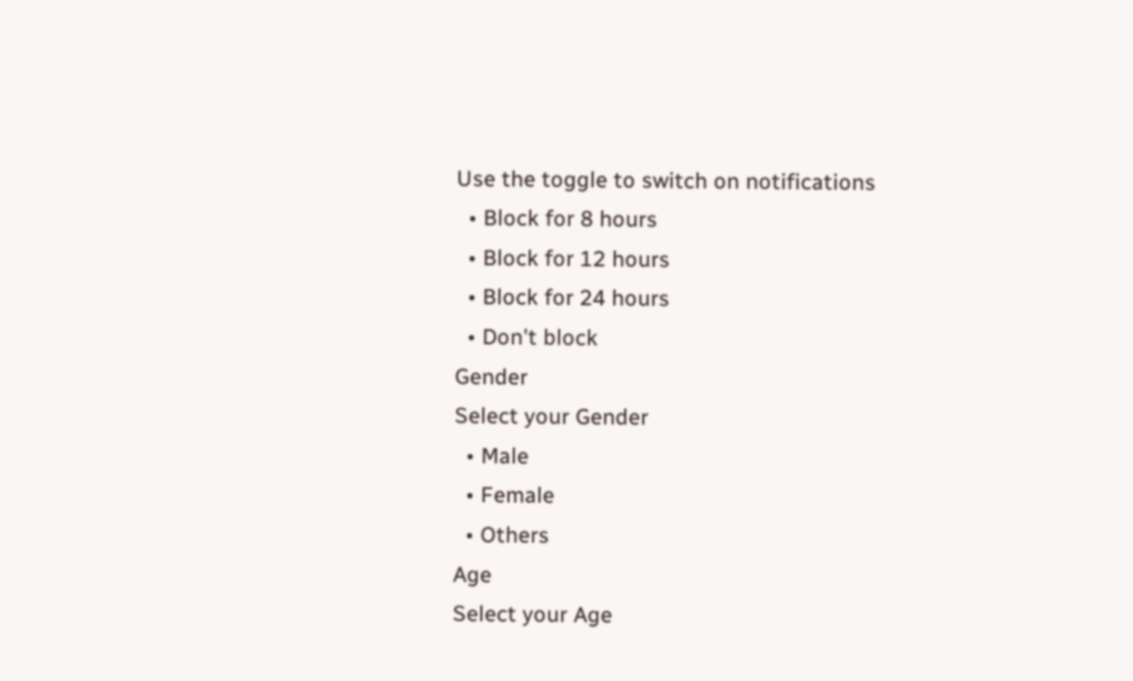Use the toggle to switch on notifications
  • Block for 8 hours
  • Block for 12 hours
  • Block for 24 hours
  • Don't block
Gender
Select your Gender
  • Male
  • Female
  • Others
Age
Select your Age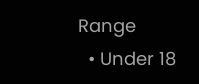Range
  • Under 18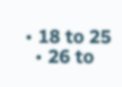• 18 to 25
  • 26 to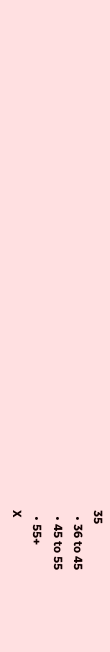35
  • 36 to 45
  • 45 to 55
  • 55+
X